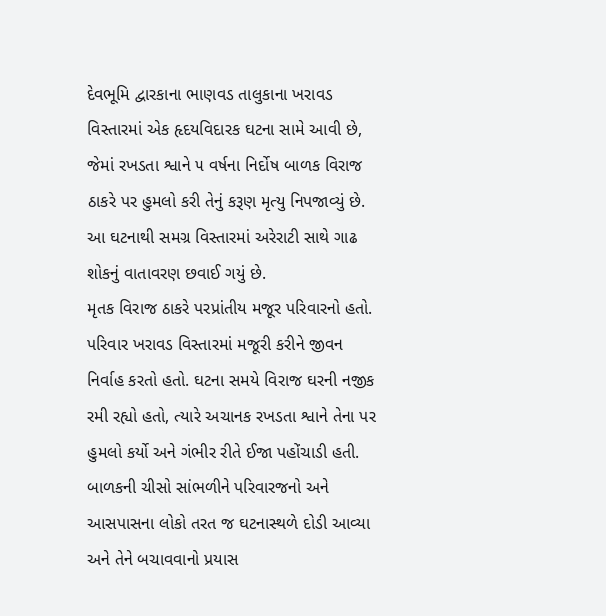દેવભૂમિ દ્વારકાના ભાણવડ તાલુકાના ખરાવડ વિસ્તારમાં એક હૃદયવિદારક ઘટના સામે આવી છે, જેમાં રખડતા શ્વાને ૫ વર્ષના નિર્દોષ બાળક વિરાજ ઠાકરે પર હુમલો કરી તેનું કરૂણ મૃત્યુ નિપજાવ્યું છે. આ ઘટનાથી સમગ્ર વિસ્તારમાં અરેરાટી સાથે ગાઢ શોકનું વાતાવરણ છવાઈ ગયું છે.
મૃતક વિરાજ ઠાકરે પરપ્રાંતીય મજૂર પરિવારનો હતો. પરિવાર ખરાવડ વિસ્તારમાં મજૂરી કરીને જીવન નિર્વાહ કરતો હતો. ઘટના સમયે વિરાજ ઘરની નજીક રમી રહ્યો હતો, ત્યારે અચાનક રખડતા શ્વાને તેના પર હુમલો કર્યો અને ગંભીર રીતે ઈજા પહોંચાડી હતી.
બાળકની ચીસો સાંભળીને પરિવારજનો અને આસપાસના લોકો તરત જ ઘટનાસ્થળે દોડી આવ્યા અને તેને બચાવવાનો પ્રયાસ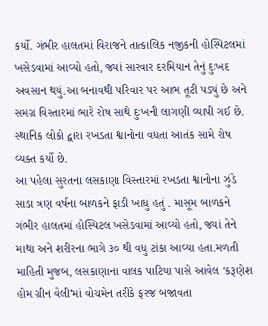કર્યો. ગંભીર હાલતમાં વિરાજને તાત્કાલિક નજીકની હોસ્પિટલમાં ખસેડવામાં આવ્યો હતો, જ્યાં સારવાર દરમિયાન તેનું દુઃખદ અવસાન થયું.આ બનાવથી પરિવાર પર આભ તૂટી પડ્યું છે અને સમગ્ર વિસ્તારમાં ભારે રોષ સાથે દુઃખની લાગણી વ્યાપી ગઈ છે. સ્થાનિક લોકો દ્વારા રખડતા શ્વાનોના વધતા આતંક સામે રોષ વ્યક્ત કર્યો છે.
આ પહેલા સુરતના લસકાણા વિસ્તારમાં રખડતા શ્વાનોના ઝુંડે સાડા ત્રણ વર્ષના બાળકને ફાડી ખાધુ હતું . માસૂમ બાળકને ગંભીર હાલતમાં હોસ્પિટલ ખસેડવામાં આવ્યો હતો, જ્યાં તેને માથા અને શરીરના ભાગે ૩૦ થી વધુ ટાંકા આવ્યા હતા.મળતી માહિતી મુજબ, લસકાણાના વાલક પાટિયા પાસે આવેલ ‘કરૂણેશ હોમ ગ્રીન વેલી’માં વોચમેન તરીકે ફરજ બજાવતા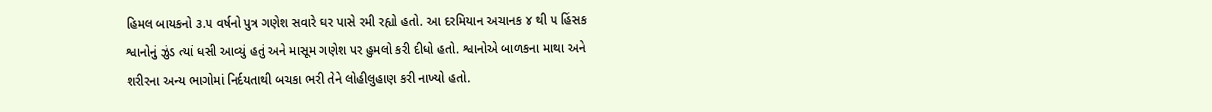હિમલ બાયકનો ૩.૫ વર્ષનો પુત્ર ગણેશ સવારે ઘર પાસે રમી રહ્યો હતો. આ દરમિયાન અચાનક ૪ થી ૫ હિંસક શ્વાનોનું ઝુંડ ત્યાં ધસી આવ્યું હતું અને માસૂમ ગણેશ પર હુમલો કરી દીધો હતો. શ્વાનોએ બાળકના માથા અને શરીરના અન્ય ભાગોમાં નિર્દયતાથી બચકા ભરી તેને લોહીલુહાણ કરી નાખ્યો હતો.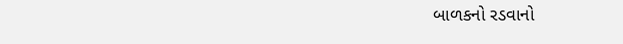બાળકનો રડવાનો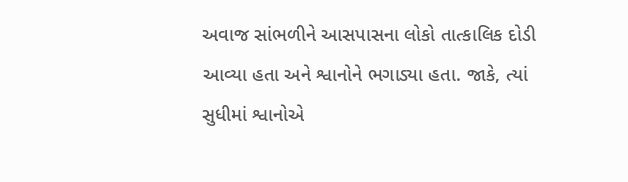અવાજ સાંભળીને આસપાસના લોકો તાત્કાલિક દોડી આવ્યા હતા અને શ્વાનોને ભગાડ્યા હતા. જાકે, ત્યાં સુધીમાં શ્વાનોએ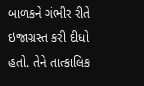બાળકને ગંભીર રીતે ઇજાગ્રસ્ત કરી દીધો હતો. તેને તાત્કાલિક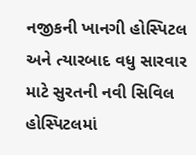નજીકની ખાનગી હોસ્પિટલ અને ત્યારબાદ વધુ સારવાર માટે સુરતની નવી સિવિલ હોસ્પિટલમાં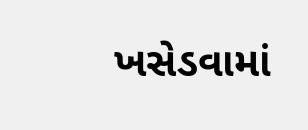ખસેડવામાં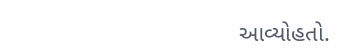આવ્યોહતો.